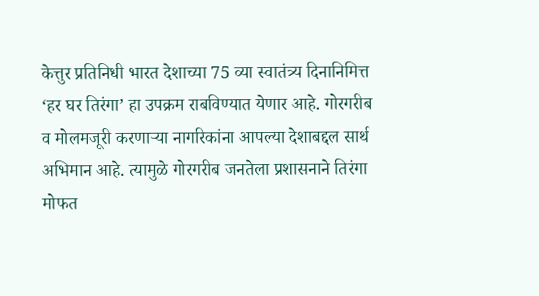केत्तुर प्रतिनिधी भारत देशाच्या 75 व्या स्वातंत्र्य दिनानिमित्त ‘हर घर तिरंगा’ हा उपक्रम राबविण्यात येणार आहे. गोरगरीब व मोलमजूरी करणाऱ्या नागरिकांना आपल्या देशाबद्दल सार्थ अभिमान आहे. त्यामुळे गोरगरीब जनतेला प्रशासनाने तिरंगा मोफत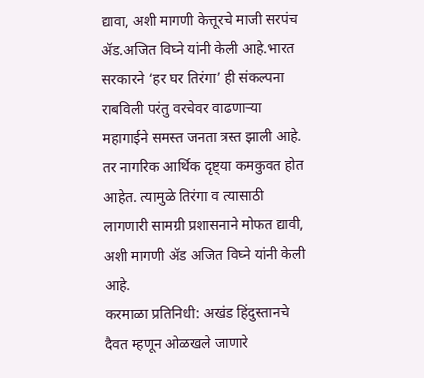द्यावा, अशी मागणी केत्तूरचे माजी सरपंच ॲड.अजित विघ्ने यांनी केली आहे.भारत सरकारने ‘हर घर तिरंगा’ ही संकल्पना राबविली परंतु वरचेवर वाढणाऱ्या महागाईने समस्त जनता त्रस्त झाली आहे. तर नागरिक आर्थिक दृष्ट्या कमकुवत होत आहेत. त्यामुळे तिरंगा व त्यासाठी लागणारी सामग्री प्रशासनाने मोफत द्यावी, अशी मागणी ॲड अजित विघ्ने यांनी केली आहे.
करमाळा प्रतिनिधी: अखंड हिंदुस्तानचे दैवत म्हणून ओळखले जाणारे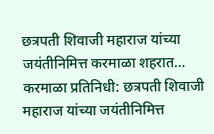छत्रपती शिवाजी महाराज यांच्या जयंतीनिमित्त करमाळा शहरात…
करमाळा प्रतिनिधी: छत्रपती शिवाजी महाराज यांच्या जयंतीनिमित्त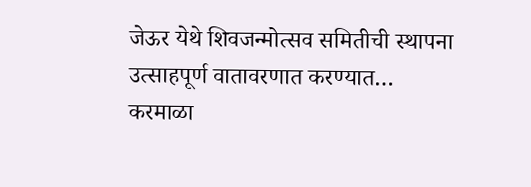जेऊर येथे शिवजन्मोत्सव समितीची स्थापना उत्साहपूर्ण वातावरणात करण्यात…
करमाळा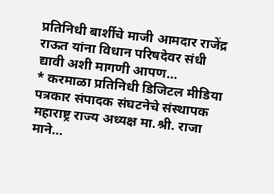प्रतिनिधी बार्शीचे माजी आमदार राजेंद्र राऊत यांना विधान परिषदेवर संधी द्यावी अशी मागणी आपण…
* करमाळा प्रतिनिधी डिजिटल मीडिया पत्रकार संपादक संघटनेचे संस्थापक महाराष्ट्र राज्य अध्यक्ष मा.श्री. राजा माने…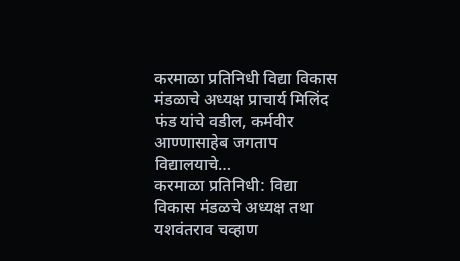करमाळा प्रतिनिधी विद्या विकास मंडळाचे अध्यक्ष प्राचार्य मिलिंद फंड यांचे वडील, कर्मवीर आण्णासाहेब जगताप विद्यालयाचे…
करमाळा प्रतिनिधी: विद्या विकास मंडळचे अध्यक्ष तथा यशवंतराव चव्हाण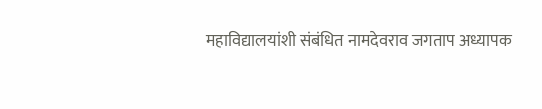महाविद्यालयांशी संबंधित नामदेवराव जगताप अध्यापक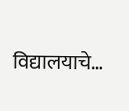विद्यालयाचे…